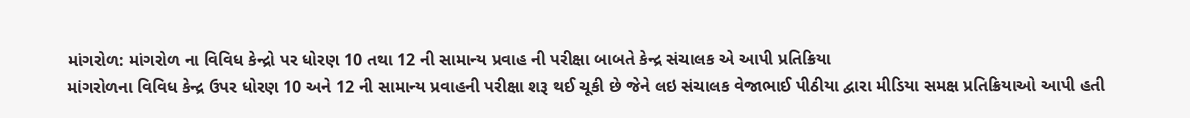માંગરોળ: માંગરોળ ના વિવિધ કેન્દ્રો પર ધોરણ 10 તથા 12 ની સામાન્ય પ્રવાહ ની પરીક્ષા બાબતે કેન્દ્ર સંચાલક એ આપી પ્રતિક્રિયા
માંગરોળના વિવિધ કેન્દ્ર ઉપર ધોરણ 10 અને 12 ની સામાન્ય પ્રવાહની પરીક્ષા શરૂ થઈ ચૂકી છે જેને લઇ સંચાલક વેજાભાઈ પીઠીયા દ્વારા મીડિયા સમક્ષ પ્રતિક્રિયાઓ આપી હતી